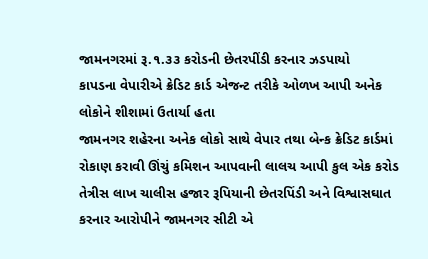જામનગરમાં રૂ.૧.૩૩ કરોડની છેતરપીંડી કરનાર ઝડપાયો
કાપડના વેપારીએ ક્રેડિટ કાર્ડ એજન્ટ તરીકે ઓળખ આપી અનેક લોકોને શીશામાં ઉતાર્યા હતા
જામનગર શહેરના અનેક લોકો સાથે વેપાર તથા બેન્ક ક્રેડિટ કાર્ડમાં રોકાણ કરાવી ઊંચું કમિશન આપવાની લાલચ આપી કુલ એક કરોડ તેત્રીસ લાખ ચાલીસ હજાર રૂપિયાની છેતરપિંડી અને વિશ્વાસઘાત કરનાર આરોપીને જામનગર સીટી એ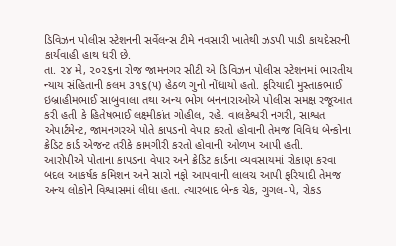ડિવિઝન પોલીસ સ્ટેશનની સર્વેલન્સ ટીમે નવસારી ખાતેથી ઝડપી પાડી કાયદેસરની કાર્યવાહી હાથ ધરી છે.
તા. ૨૪ મે, ૨૦૨૬ના રોજ જામનગર સીટી એ ડિવિઝન પોલીસ સ્ટેશનમાં ભારતીય ન્યાય સંહિતાની કલમ ૩૧૬(૫) હેઠળ ગુનો નોંધાયો હતો. ફરિયાદી મુસ્તાકભાઈ ઇબ્રાહીમભાઈ સાબુવાલા તથા અન્ય ભોગ બનનારાઓએ પોલીસ સમક્ષ રજૂઆત કરી હતી કે હિતેષભાઈ લક્ષ્મીકાંત ગોહીલ, રહે. વાલકેશ્વરી નગરી, સાશ્વત એપાર્ટમેન્ટ, જામનગરએ પોતે કાપડનો વેપાર કરતો હોવાની તેમજ વિવિધ બેન્કોના ક્રેડિટ કાર્ડ એજન્ટ તરીકે કામગીરી કરતો હોવાની ઓળખ આપી હતી.
આરોપીએ પોતાના કાપડના વેપાર અને ક્રેડિટ કાર્ડના વ્યવસાયમાં રોકાણ કરવા બદલ આકર્ષક કમિશન અને સારો નફો આપવાની લાલચ આપી ફરિયાદી તેમજ અન્ય લોકોને વિશ્વાસમાં લીધા હતા. ત્યારબાદ બેન્ક ચેક, ગુગલ-પે, રોકડ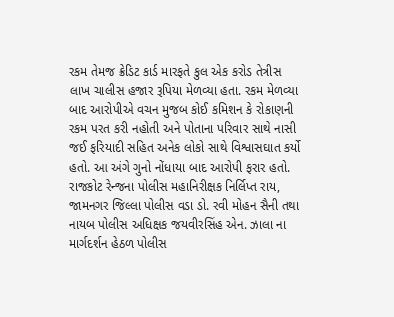રકમ તેમજ ક્રેડિટ કાર્ડ મારફતે કુલ એક કરોડ તેત્રીસ લાખ ચાલીસ હજાર રૂપિયા મેળવ્યા હતા. રકમ મેળવ્યા બાદ આરોપીએ વચન મુજબ કોઈ કમિશન કે રોકાણની રકમ પરત કરી નહોતી અને પોતાના પરિવાર સાથે નાસી જઈ ફરિયાદી સહિત અનેક લોકો સાથે વિશ્વાસઘાત કર્યો હતો. આ અંગે ગુનો નોંધાયા બાદ આરોપી ફરાર હતો.
રાજકોટ રેન્જના પોલીસ મહાનિરીક્ષક નિર્લિપ્ત રાય, જામનગર જિલ્લા પોલીસ વડા ડો. રવી મોહન સૈની તથા નાયબ પોલીસ અધિક્ષક જયવીરસિંહ એન. ઝાલા ના માર્ગદર્શન હેઠળ પોલીસ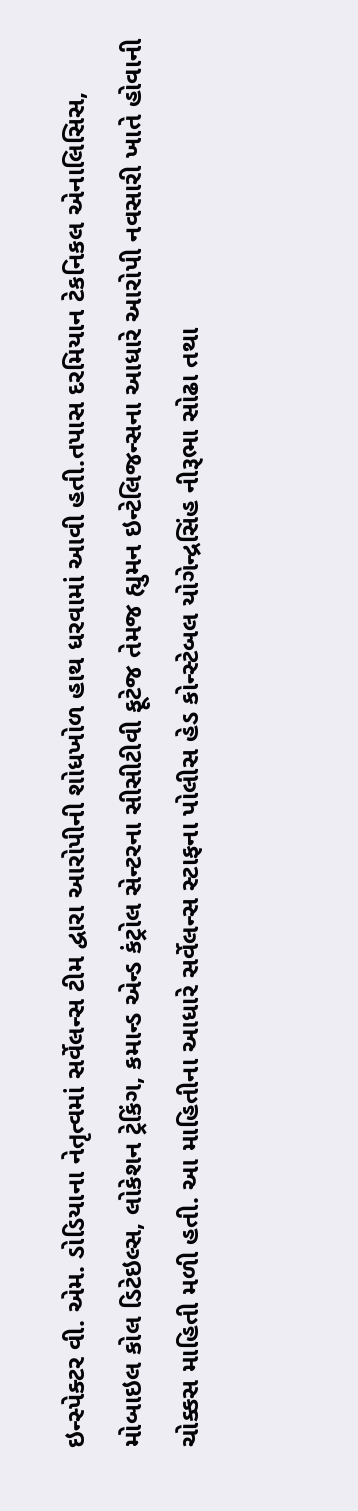ઇન્સ્પેક્ટર વી. એમ. ડોડિયાના નેતૃત્વમાં સર્વેલન્સ ટીમ દ્વારા આરોપીની શોધખોળ હાથ ધરવામાં આવી હતી.તપાસ દરમિયાન ટેકનિકલ એનાલિસિસ, મોબાઇલ કોલ ડિટેઇલ્સ, લોકેશન ટ્રેકિંગ, કમાન્ડ એન્ડ કંટ્રોલ સેન્ટરના સીસીટીવી ફૂટેજ તેમજ હ્યુમન ઇન્ટેલિજન્સના આધારે આરોપી નવસારી ખાતે હોવાની ચોક્કસ માહિતી મળી હતી. આ માહિતીના આધારે સર્વેલન્સ સ્ટાફના પોલીસ હેડ કોન્સ્ટેબલ યોગેન્દ્રસિંહ નીરૂભા સોઢા તથા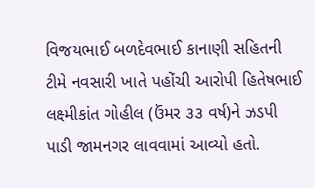વિજયભાઈ બળદેવભાઈ કાનાણી સહિતની ટીમે નવસારી ખાતે પહોંચી આરોપી હિતેષભાઈ લક્ષ્મીકાંત ગોહીલ (ઉંમર ૩૩ વર્ષ)ને ઝડપી પાડી જામનગર લાવવામાં આવ્યો હતો.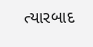ત્યારબાદ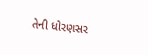તેની ધોરણસર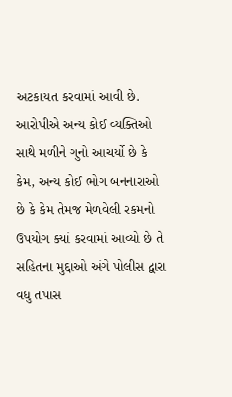અટકાયત કરવામાં આવી છે. આરોપીએ અન્ય કોઈ વ્યક્તિઓ સાથે મળીને ગુનો આચર્યો છે કે કેમ, અન્ય કોઈ ભોગ બનનારાઓ છે કે કેમ તેમજ મેળવેલી રકમનો ઉપયોગ ક્યાં કરવામાં આવ્યો છે તે સહિતના મુદ્દાઓ અંગે પોલીસ દ્વારા વધુ તપાસ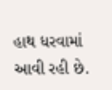હાથ ધરવામાં આવી રહી છે.